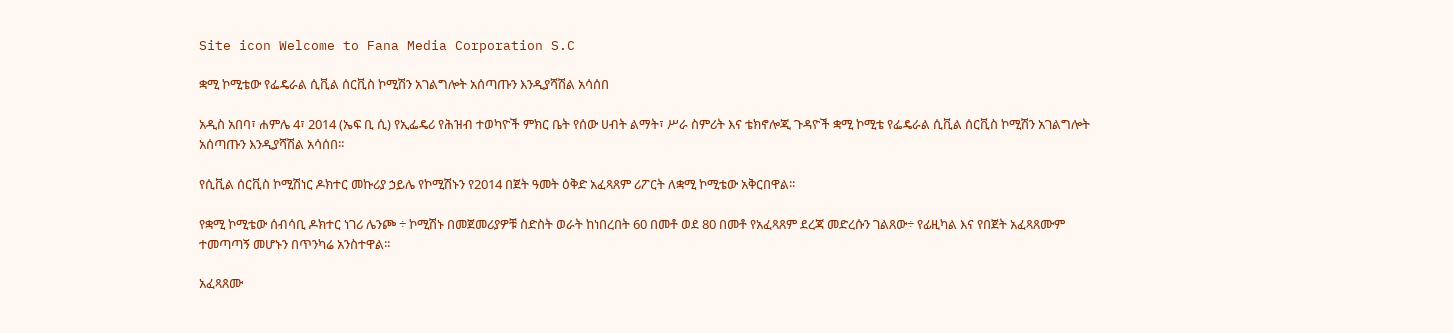Site icon Welcome to Fana Media Corporation S.C

ቋሚ ኮሚቴው የፌዴራል ሲቪል ሰርቪስ ኮሚሽን አገልግሎት አሰጣጡን እንዲያሻሽል አሳሰበ

አዲስ አበባ፣ ሐምሌ 4፣ 2014 (ኤፍ ቢ ሲ) የኢፌዴሪ የሕዝብ ተወካዮች ምክር ቤት የሰው ሀብት ልማት፣ ሥራ ስምሪት እና ቴክኖሎጂ ጉዳዮች ቋሚ ኮሚቴ የፌዴራል ሲቪል ሰርቪስ ኮሚሽን አገልግሎት አሰጣጡን እንዲያሻሽል አሳሰበ፡፡

የሲቪል ሰርቪስ ኮሚሽነር ዶክተር መኩሪያ ኃይሌ የኮሚሽኑን የ2014 በጀት ዓመት ዕቅድ አፈጻጸም ሪፖርት ለቋሚ ኮሚቴው አቅርበዋል፡፡

የቋሚ ኮሚቴው ሰብሳቢ ዶክተር ነገሪ ሌንጮ ÷ ኮሚሽኑ በመጀመሪያዎቹ ስድስት ወራት ከነበረበት 60 በመቶ ወደ 80 በመቶ የአፈጻጸም ደረጃ መድረሱን ገልጸው÷ የፊዚካል እና የበጀት አፈጻጸሙም ተመጣጣኝ መሆኑን በጥንካሬ አንስተዋል፡፡

አፈጻጸሙ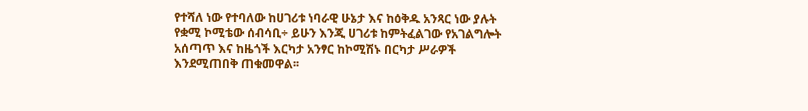የተሻለ ነው የተባለው ከሀገሪቱ ነባራዊ ሁኔታ እና ከዕቅዱ አንጻር ነው ያሉት የቋሚ ኮሚቴው ሰብሳቢ÷ ይሁን እንጂ ሀገሪቱ ከምትፈልገው የአገልግሎት አሰጣጥ እና ከዜጎች እርካታ አንፃር ከኮሚሽኑ በርካታ ሥራዎች እንደሚጠበቅ ጠቁመዋል፡፡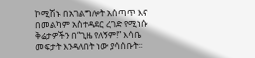ኮሚሽኑ በአገልግሎት አሰጣጥ እና በመልካም አስተዳደር ረገድ የሚነሱ ቅሬታዎችን በ“ጊዜ የለኝም!” እሳቤ መፍታት እንዳለበት ነው ያሳሰቡት፡፡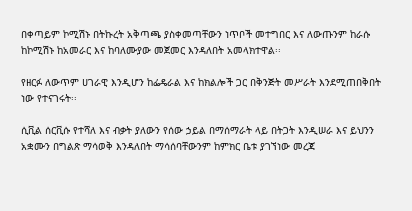በቀጣይም ኮሚሽኑ በትኩረት አቅጣጫ ያስቀመጣቸውን ነጥቦች መተግበር እና ለውጡንም ከራሱ ከኮሚሽኑ ከአመራር እና ከባለሙያው መጀመር እንዳለበት አመላክተዋል፡፡

የዘርፉ ለውጥም ሀገራዊ እንዲሆን ከፌዴራል እና ከክልሎች ጋር በቅንጅት መሥራት እንደሚጠበቅበት ነው የተናገሩት፡፡

ሲቪል ሰርቪሱ የተሻለ እና ብቃት ያለውን የሰው ኃይል በማሰማራት ላይ በትጋት እንዲሠራ እና ይህንን አቋሙን በግልጽ ማሳወቅ እንዳለበት ማሳሰባቸውንም ከምክር ቤቱ ያገኘነው መረጃ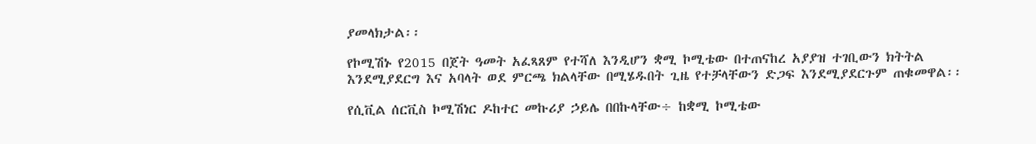ያመላክታል፡፡

የኮሚሽኑ የ2015 በጀት ዓመት አፈጻጸም የተሻለ እንዲሆን ቋሚ ኮሚቴው በተጠናከረ አያያዝ ተገቢውን ክትትል እንደሚያደርግ እና አባላት ወደ ምርጫ ክልላቸው በሚሄዱበት ጊዜ የተቻላቸውን ድጋፍ እንደሚያደርጉም ጠቁመዋል፡፡

የሲቪል ሰርቪስ ኮሚሽነር ዶከተር መኩሪያ ኃይሌ በበኩላቸው÷ ከቋሚ ኮሚቴው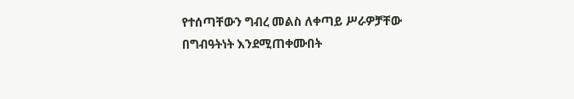የተሰጣቸውን ግብረ መልስ ለቀጣይ ሥራዎቻቸው በግብዓትነት እንደሚጠቀሙበት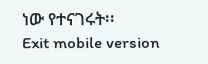ነው የተናገሩት፡፡
Exit mobile version